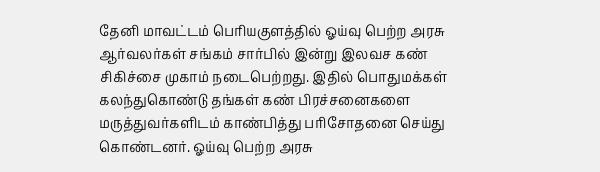தேனி மாவட்டம் பெரியகுளத்தில் ஓய்வு பெற்ற அரசு ஆர்வலர்கள் சங்கம் சார்பில் இன்று இலவச கண் சிகிச்சை முகாம் நடைபெற்றது. இதில் பொதுமக்கள் கலந்துகொண்டு தங்கள் கண் பிரச்சனைகளை மருத்துவர்களிடம் காண்பித்து பரிசோதனை செய்து கொண்டனர். ஓய்வு பெற்ற அரசு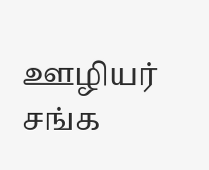ஊழியர் சங்க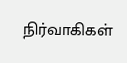நிர்வாகிகள்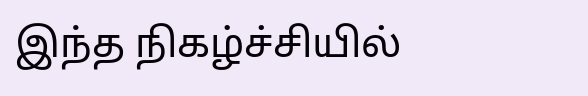இந்த நிகழ்ச்சியில்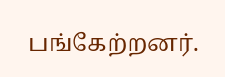பங்கேற்றனர்.